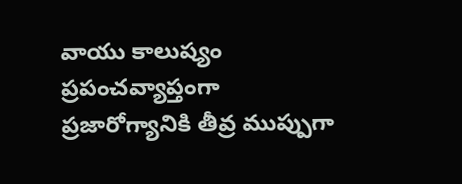వాయు కాలుష్యం ప్రపంచవ్యాప్తంగా ప్రజారోగ్యానికి తీవ్ర ముప్పుగా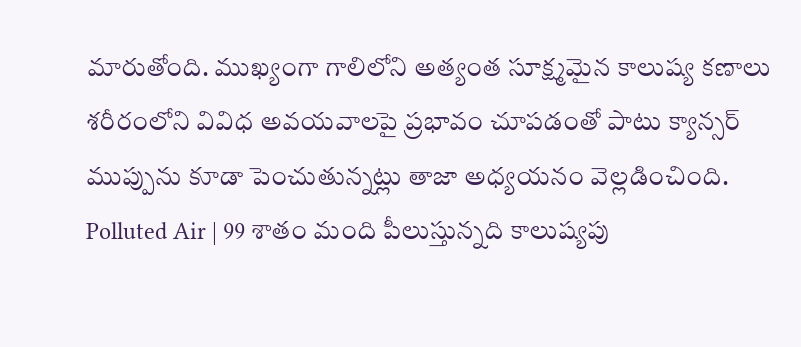మారుతోంది. ముఖ్యంగా గాలిలోని అత్యంత సూక్ష్మమైన కాలుష్య కణాలు శరీరంలోని వివిధ అవయవాలపై ప్రభావం చూపడంతో పాటు క్యాన్సర్ ముప్పును కూడా పెంచుతున్నట్లు తాజా అధ్యయనం వెల్లడించింది.
Polluted Air | 99 శాతం మంది పీలుస్తున్నది కాలుష్యపు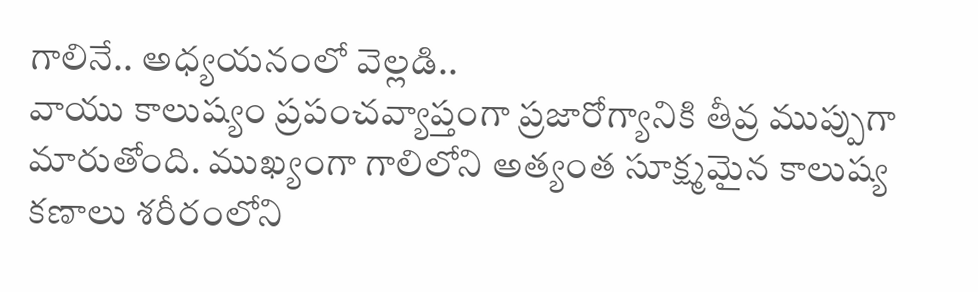గాలినే.. అధ్యయనంలో వెల్లడి..
వాయు కాలుష్యం ప్రపంచవ్యాప్తంగా ప్రజారోగ్యానికి తీవ్ర ముప్పుగా మారుతోంది. ముఖ్యంగా గాలిలోని అత్యంత సూక్ష్మమైన కాలుష్య కణాలు శరీరంలోని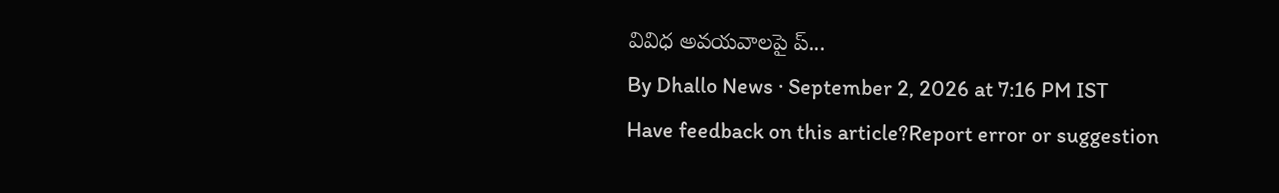వివిధ అవయవాలపై ప్...
By Dhallo News · September 2, 2026 at 7:16 PM IST
Have feedback on this article?Report error or suggestion